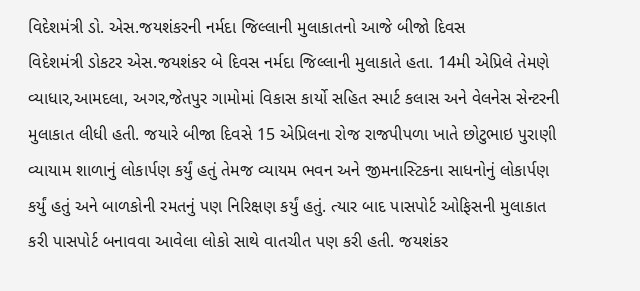વિદેશમંત્રી ડો. એસ.જયશંકરની નર્મદા જિલ્લાની મુલાકાતનો આજે બીજો દિવસ
વિદેશમંત્રી ડોકટર એસ.જયશંકર બે દિવસ નર્મદા જિલ્લાની મુલાકાતે હતા. 14મી એપ્રિલે તેમણે વ્યાધાર,આમદલા, અગર,જેતપુર ગામોમાં વિકાસ કાર્યો સહિત સ્માર્ટ કલાસ અને વેલનેસ સેન્ટરની મુલાકાત લીધી હતી. જયારે બીજા દિવસે 15 એપ્રિલના રોજ રાજપીપળા ખાતે છોટુભાઇ પુરાણી વ્યાયામ શાળાનું લોકાર્પણ કર્યું હતું તેમજ વ્યાયમ ભવન અને જીમનાસ્ટિકના સાધનોનું લોકાર્પણ કર્યું હતું અને બાળકોની રમતનું પણ નિરિક્ષણ કર્યું હતું. ત્યાર બાદ પાસપોર્ટ ઓફિસની મુલાકાત કરી પાસપોર્ટ બનાવવા આવેલા લોકો સાથે વાતચીત પણ કરી હતી. જયશંકર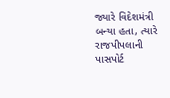જ્યારે વિદેશમંત્રી બન્યા હતા, ત્યારે રાજપીપલાની પાસપોર્ટ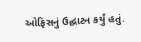ઓફિસનું ઉદ્ઘાટન કર્યું હતું.